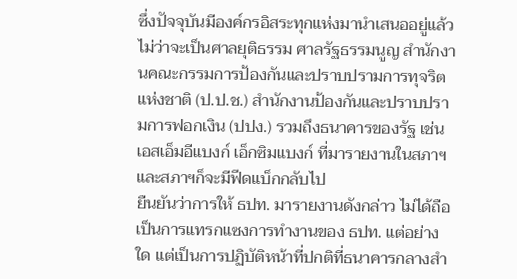ซึ่งปัจจุบันมีองค์กรอิสระทุกแห่งมานำเสนออยู่แล้ว ไม่ว่าจะเป็นศาลยุติธรรม ศาลรัฐธรรมนูญ สำนักงานคณะกรรมการป้องกันและปราบปรามการทุจริตแห่งชาติ (ป.ป.ช.) สำนักงานป้องกันและปราบปรามการฟอกเงิน (ปปง.) รวมถึงธนาคารของรัฐ เช่น เอสเอ็มอีแบงก์ เอ็กซิมแบงก์ ที่มารายงานในสภาฯ และสภาฯก็จะมีฟีดแบ็กกลับไป
ยืนยันว่าการให้ ธปท. มารายงานดังกล่าว ไม่ได้ถือเป็นการแทรกแซงการทำงานของ ธปท. แต่อย่างใด แต่เป็นการปฏิบัติหน้าที่ปกติที่ธนาคารกลางสำ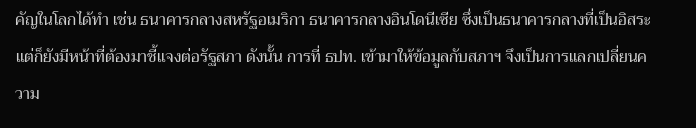คัญในโลกได้ทำ เช่น ธนาคารกลางสหรัฐอเมริกา ธนาคารกลางอินโดนีเซีย ซึ่งเป็นธนาคารกลางที่เป็นอิสระ แต่ก็ยังมีหน้าที่ต้องมาชี้แจงต่อรัฐสภา ดังนั้น การที่ ธปท. เข้ามาให้ข้อมูลกับสภาฯ จึงเป็นการแลกเปลี่ยนความ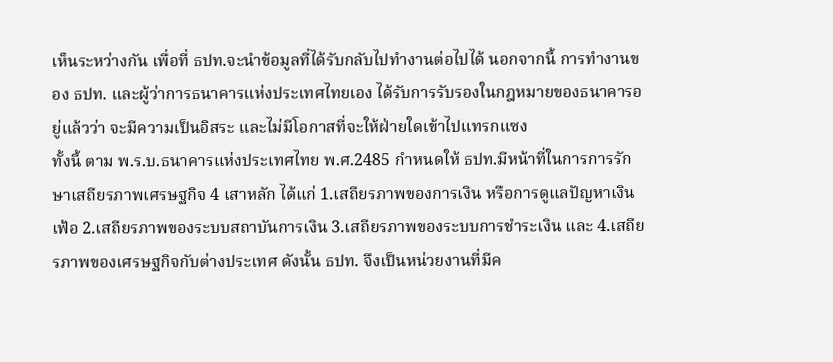เห็นระหว่างกัน เพื่อที่ ธปท.จะนำข้อมูลที่ได้รับกลับไปทำงานต่อไปได้ นอกจากนี้ การทำงานของ ธปท. และผู้ว่าการธนาคารแห่งประเทศไทยเอง ได้รับการรับรองในกฎหมายของธนาคารอยู่แล้วว่า จะมีความเป็นอิสระ และไม่มีโอกาสที่จะให้ฝ่ายใดเข้าไปแทรกแซง
ทั้งนี้ ตาม พ.ร.บ.ธนาคารแห่งประเทศไทย พ.ศ.2485 กำหนดให้ ธปท.มีหน้าที่ในการการรักษาเสถียรภาพเศรษฐกิจ 4 เสาหลัก ได้แก่ 1.เสถียรภาพของการเงิน หรือการดูแลปัญหาเงินเฟ้อ 2.เสถียรภาพของระบบสถาบันการเงิน 3.เสถียรภาพของระบบการชำระเงิน และ 4.เสถียรภาพของเศรษฐกิจกับต่างประเทศ ดังนั้น ธปท. จึงเป็นหน่วยงานที่มีค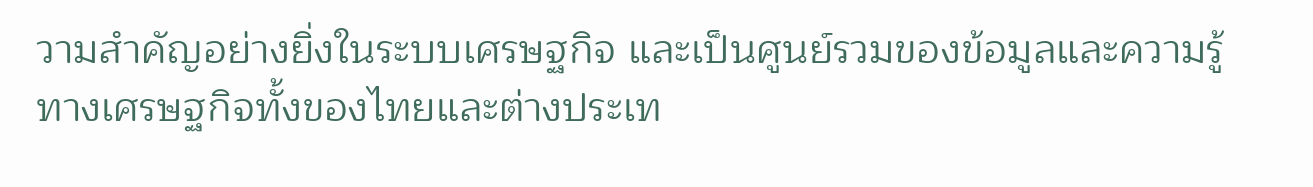วามสำคัญอย่างยิ่งในระบบเศรษฐกิจ และเป็นศูนย์รวมของข้อมูลและความรู้ทางเศรษฐกิจทั้งของไทยและต่างประเท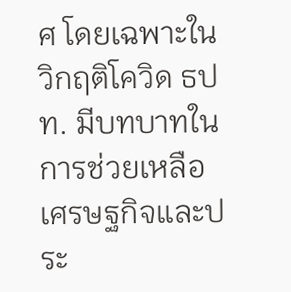ศ โดยเฉพาะในวิกฤติโควิด ธปท. มีบทบาทในการช่วยเหลือเศรษฐกิจและประ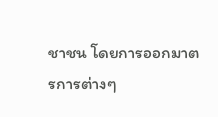ชาชน โดยการออกมาตรการต่างๆ